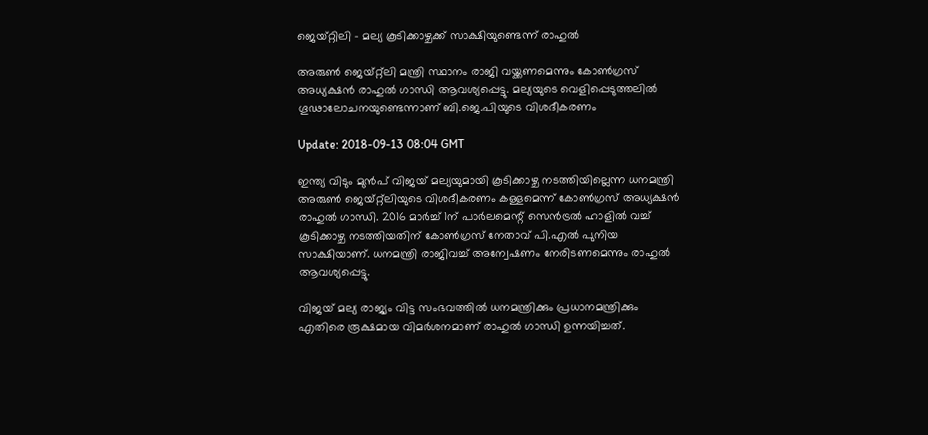ജെയ്‍റ്റിലി - മല്യ കൂടിക്കാഴ്ചക്ക് സാക്ഷിയുണ്ടെന്ന് രാഹുല്‍

അരുണ്‍ ജെയ്റ്റ്‌ലി മന്ത്രി സ്ഥാനം രാജി വയ്ക്കണമെന്നും കോണ്‍ഗ്രസ് അധ്യക്ഷന്‍ രാഹുല്‍‌ ഗാന്ധി ആവശ്യപ്പെട്ടു. മല്യയുടെ വെളിപ്പെടുത്തലില്‍ ഗൂഢാലോചനയുണ്ടെന്നാണ് ബി.ജെ.പിയുടെ വിശദീകരണം

Update: 2018-09-13 08:04 GMT

ഇന്ത്യ വിടും മുന്‍പ് വിജയ് മല്യയുമായി കൂടിക്കാഴ്ച നടത്തിയില്ലെന്ന ധനമന്ത്രി അരുണ്‍ ജെയ്റ്റ്‌ലിയുടെ വിശദീകരണം കള്ളമെന്ന് കോൺഗ്രസ് അധ്യക്ഷൻ രാഹുൽ ഗാന്ധി. 2016 മാർച്ച് 1ന് പാർലമെന്റ് സെൻട്രൽ ഹാളില്‍ വച്ച് കൂടിക്കാഴ്ച നടത്തിയതിന് കോൺഗ്രസ് നേതാവ് പി.എൽ പുനിയ സാക്ഷിയാണ്. ധനമന്ത്രി രാജിവച്ച് അന്വേഷണം നേരിടണമെന്നും രാഹുൽ ആവശ്യപ്പെട്ടു.

വിജയ് മല്യ രാജ്യം വിട്ട സംഭവത്തിൽ ധനമന്ത്രിക്കും പ്രധാനമന്ത്രിക്കും എതിരെ രൂക്ഷമായ വിമർശനമാണ് രാഹുൽ ഗാന്ധി ഉന്നയിച്ചത്.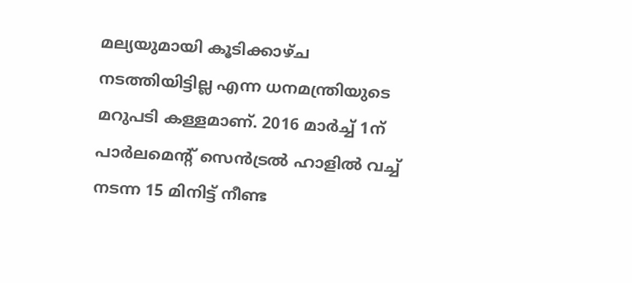മല്യയുമായി കൂടിക്കാഴ്ച നടത്തിയിട്ടില്ല എന്ന ധനമന്ത്രിയുടെ മറുപടി കള്ളമാണ്. 2016 മാർച്ച് 1ന് പാർലമെന്റ് സെൻട്രൽ ഹാളില്‍ വച്ച് നടന്ന 15 മിനിട്ട് നീണ്ട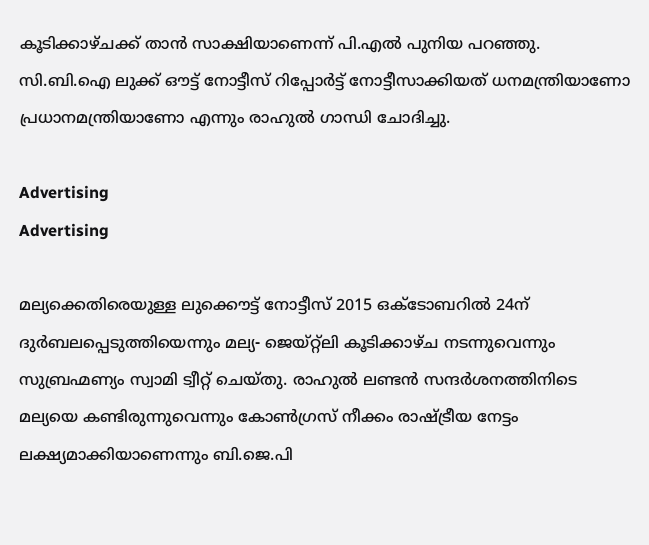കൂടിക്കാഴ്ചക്ക് താന്‍ സാക്ഷിയാണെന്ന് പി.എല്‍ പുനിയ പറഞ്ഞു. സി.ബി.ഐ ലുക്ക് ഔട്ട് നോട്ടീസ് റിപ്പോർട്ട് നോട്ടീസാക്കിയത് ധനമന്ത്രിയാണോ പ്രധാനമന്ത്രിയാണോ എന്നും രാഹുൽ ഗാന്ധി ചോദിച്ചു.

Advertising
Advertising

മല്യക്കെതിരെയുള്ള ലുക്കൌട്ട് നോട്ടീസ് 2015 ഒക്ടോബറില്‍ 24ന് ദുര്‍ബലപ്പെടുത്തിയെന്നും മല്യ- ജെയ്റ്റ്‍ലി കൂടിക്കാഴ്ച നടന്നുവെന്നും സുബ്രഹ്മണ്യം സ്വാമി ട്വീറ്റ് ചെയ്തു. രാഹുല്‍ ലണ്ടന്‍ സന്ദര്‍ശനത്തിനിടെ മല്യയെ കണ്ടിരുന്നുവെന്നും കോണ്‍ഗ്രസ് നീക്കം രാഷ്ട്രീയ നേട്ടം ലക്ഷ്യമാക്കിയാണെന്നും ബി.ജെ.പി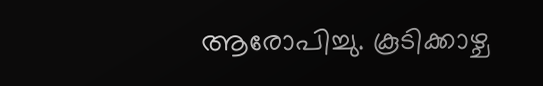ആരോപിച്ചു. കൂടിക്കാഴ്ച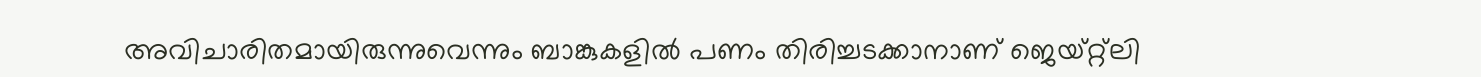അവിചാരിതമായിരുന്നുവെന്നും ബാങ്കുകളില്‍ പണം തിരിച്ചടക്കാനാണ് ജെയ്റ്റ്‍ലി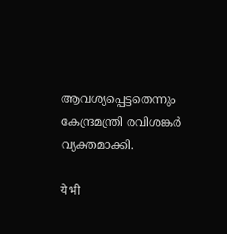ആവശ്യപ്പെട്ടതെന്നും കേന്ദ്രമന്ത്രി രവിശങ്കര്‍ വ്യക്തമാക്കി.

ये भी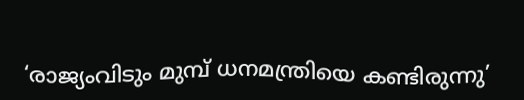‘രാജ്യംവിടും മുമ്പ് ധനമന്ത്രിയെ കണ്ടിരുന്നു’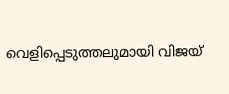വെളിപ്പെടുത്തലുമായി വിജയ്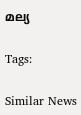മല്യ

Tags:

Similar News